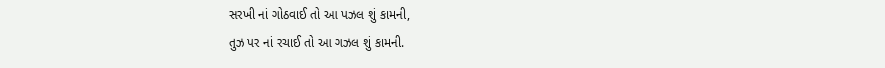સરખી નાં ગોઠવાઈ તો આ પઝલ શું કામની,
તુઝ પર નાં રચાઈ તો આ ગઝલ શું કામની.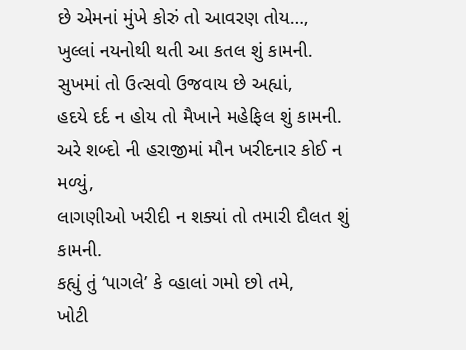છે એમનાં મુંખે કોરું તો આવરણ તોય…,
ખુલ્લાં નયનોથી થતી આ કતલ શું કામની.
સુખમાં તો ઉત્સવો ઉજવાય છે અહ્યાં,
હદયે દર્દ ન હોય તો મૈખાને મહેફિલ શું કામની.
અરે શબ્દો ની હરાજીમાં મૌન ખરીદનાર કોઈ ન મળ્યું,
લાગણીઓ ખરીદી ન શક્યાં તો તમારી દૌલત શું કામની.
કહ્યું તું ‘પાગલે’ કે વ્હાલાં ગમો છો તમે,
ખોટી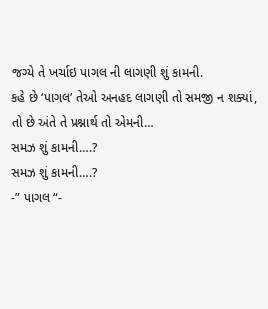જગ્યે તે ખર્ચાઇ પાગલ ની લાગણી શું કામની.
કહે છે ‘પાગલ’ તેઓ અનહદ લાગણી તો સમજી ન શક્યાં,
તો છે અંતે તે પ્રશ્નાર્થ તો એમની…
સમઝ શું કામની….?
સમઝ શું કામની….?
-” પાગલ “-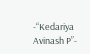-“Kedariya Avinash P”-